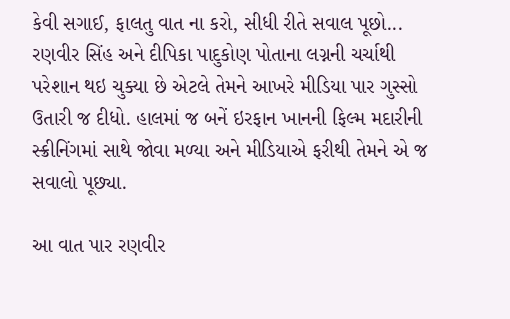કેવી સગાઈ, ફાલતુ વાત ના કરો, સીધી રીતે સવાલ પૂછો...
રણવીર સિંહ અને દીપિકા પાદુકોણ પોતાના લગ્નની ચર્ચાથી પરેશાન થઇ ચુક્યા છે એટલે તેમને આખરે મીડિયા પાર ગુસ્સો ઉતારી જ દીધો. હાલમાં જ બનેં ઇરફાન ખાનની ફિલ્મ મદારીની સ્ક્રીનિંગમાં સાથે જોવા મળ્યા અને મીડિયાએ ફરીથી તેમને એ જ સવાલો પૂછ્યા.

આ વાત પાર રણવીર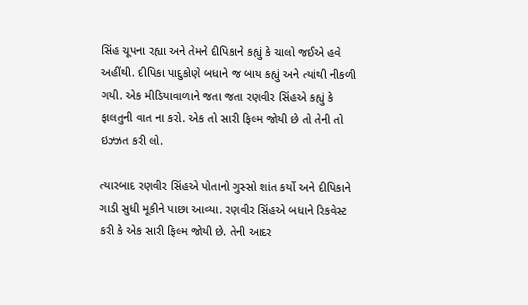સિંહ ચૂપના રહ્યા અને તેમને દીપિકાને કહ્યું કે ચાલો જઈએ હવે અહીંથી. દીપિકા પાદુકોણે બધાને જ બાય કહ્યું અને ત્યાંથી નીકળી ગયી. એક મીડિયાવાળાને જતા જતા રણવીર સિંહએ કહ્યું કે ફાલતુની વાત ના કરો. એક તો સારી ફિલ્મ જોયી છે તો તેની તો ઇઝ્ઝત કરી લો.

ત્યારબાદ રણવીર સિંહએ પોતાનો ગુસ્સો શાંત કર્યો અને દીપિકાને ગાડી સુધી મૂકીને પાછા આવ્યા. રણવીર સિંહએ બધાને રિકવેસ્ટ કરી કે એક સારી ફિલ્મ જોયી છે. તેની આદર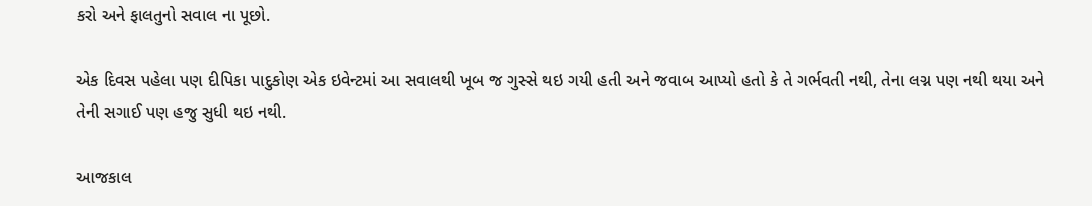કરો અને ફાલતુનો સવાલ ના પૂછો.

એક દિવસ પહેલા પણ દીપિકા પાદુકોણ એક ઇવેન્ટમાં આ સવાલથી ખૂબ જ ગુસ્સે થઇ ગયી હતી અને જવાબ આપ્યો હતો કે તે ગર્ભવતી નથી, તેના લગ્ન પણ નથી થયા અને તેની સગાઈ પણ હજુ સુધી થઇ નથી.

આજકાલ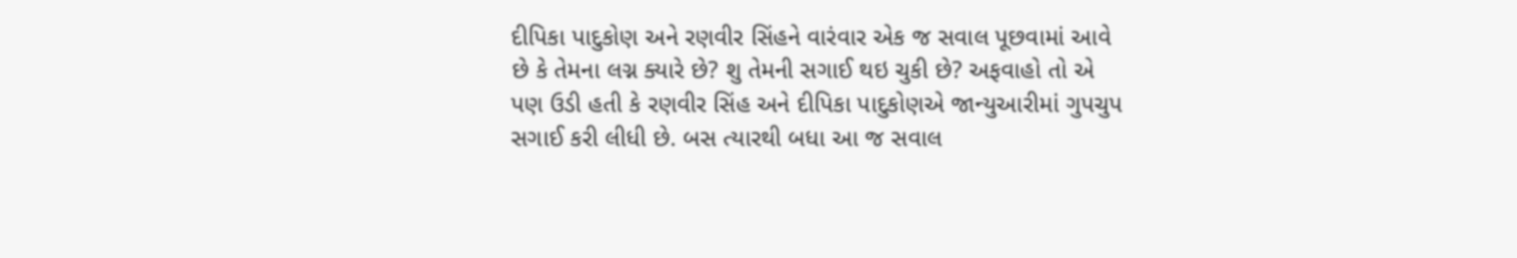દીપિકા પાદુકોણ અને રણવીર સિંહને વારંવાર એક જ સવાલ પૂછવામાં આવે છે કે તેમના લગ્ન ક્યારે છે? શુ તેમની સગાઈ થઇ ચુકી છે? અફવાહો તો એ પણ ઉડી હતી કે રણવીર સિંહ અને દીપિકા પાદુકોણએ જાન્યુઆરીમાં ગુપચુપ સગાઈ કરી લીધી છે. બસ ત્યારથી બધા આ જ સવાલ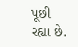પૂછી રહ્યા છે.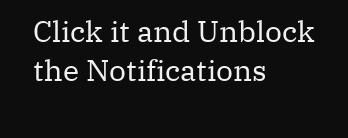Click it and Unblock the Notifications